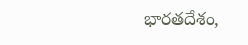భారతదేశం,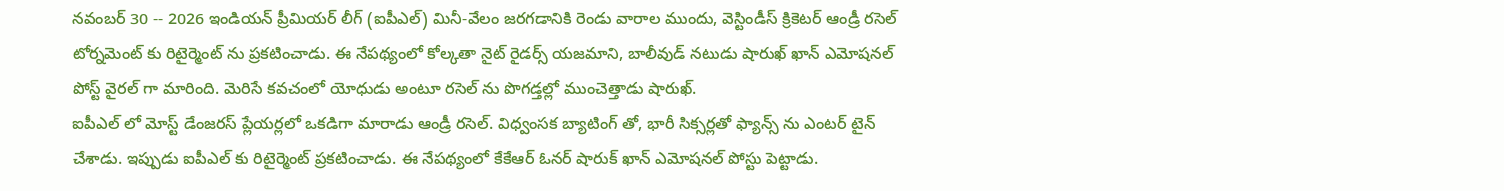నవంబర్ 30 -- 2026 ఇండియన్ ప్రీమియర్ లీగ్ (ఐపీఎల్) మినీ-వేలం జరగడానికి రెండు వారాల ముందు, వెస్టిండీస్ క్రికెటర్ ఆండ్రీ రసెల్ టోర్నమెంట్ కు రిటైర్మెంట్ ను ప్రకటించాడు. ఈ నేపథ్యంలో కోల్కతా నైట్ రైడర్స్ యజమాని, బాలీవుడ్ నటుడు షారుఖ్ ఖాన్ ఎమోషనల్ పోస్ట్ వైరల్ గా మారింది. మెరిసే కవచంలో యోధుడు అంటూ రసెల్ ను పొగడ్తల్లో ముంచెత్తాడు షారుఖ్.
ఐపీఎల్ లో మోస్ట్ డేంజరస్ ప్లేయర్లలో ఒకడిగా మారాడు ఆండ్రీ రసెల్. విధ్వంసక బ్యాటింగ్ తో, భారీ సిక్సర్లతో ఫ్యాన్స్ ను ఎంటర్ టైన్ చేశాడు. ఇప్పుడు ఐపీఎల్ కు రిటైర్మెంట్ ప్రకటించాడు. ఈ నేపథ్యంలో కేకేఆర్ ఓనర్ షారుక్ ఖాన్ ఎమోషనల్ పోస్టు పెట్టాడు.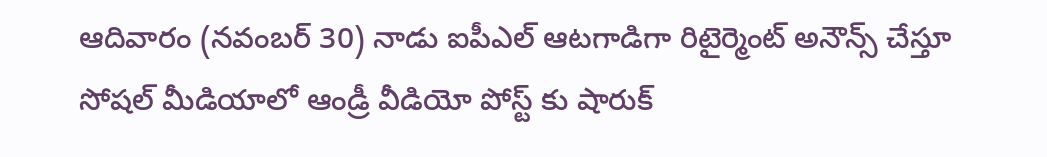ఆదివారం (నవంబర్ 30) నాడు ఐపీఎల్ ఆటగాడిగా రిటైర్మెంట్ అనౌన్స్ చేస్తూ సోషల్ మీడియాలో ఆండ్రీ వీడియో పోస్ట్ కు షారుక్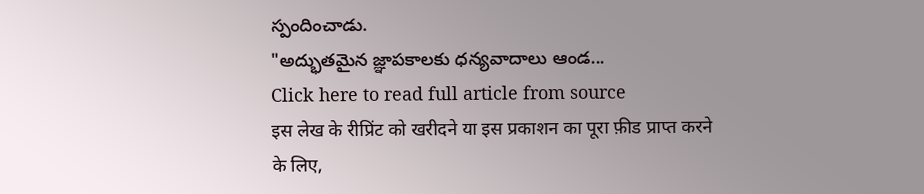స్పందించాడు.
"అద్భుతమైన జ్ఞాపకాలకు ధన్యవాదాలు ఆండ...
Click here to read full article from source
इस लेख के रीप्रिंट को खरीदने या इस प्रकाशन का पूरा फ़ीड प्राप्त करने के लिए,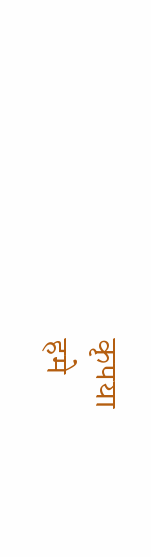कृपया
हमे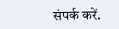संपर्क करें.